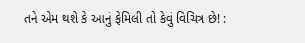તને એમ થશે કે આનું ફેમિલી તો કેવું વિચિત્ર છે! :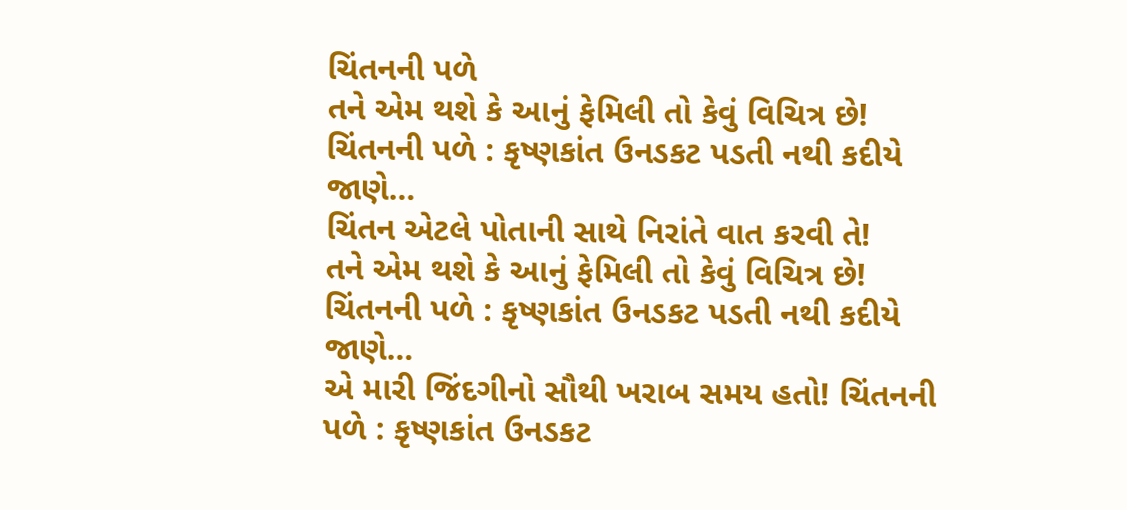ચિંતનની પળે
તને એમ થશે કે આનું ફેમિલી તો કેવું વિચિત્ર છે! ચિંતનની પળે : કૃષ્ણકાંત ઉનડકટ પડતી નથી કદીયે જાણે…
ચિંતન એટલે પોતાની સાથે નિરાંતે વાત કરવી તે!
તને એમ થશે કે આનું ફેમિલી તો કેવું વિચિત્ર છે! ચિંતનની પળે : કૃષ્ણકાંત ઉનડકટ પડતી નથી કદીયે જાણે…
એ મારી જિંદગીનો સૌથી ખરાબ સમય હતો! ચિંતનની પળે : કૃષ્ણકાંત ઉનડકટ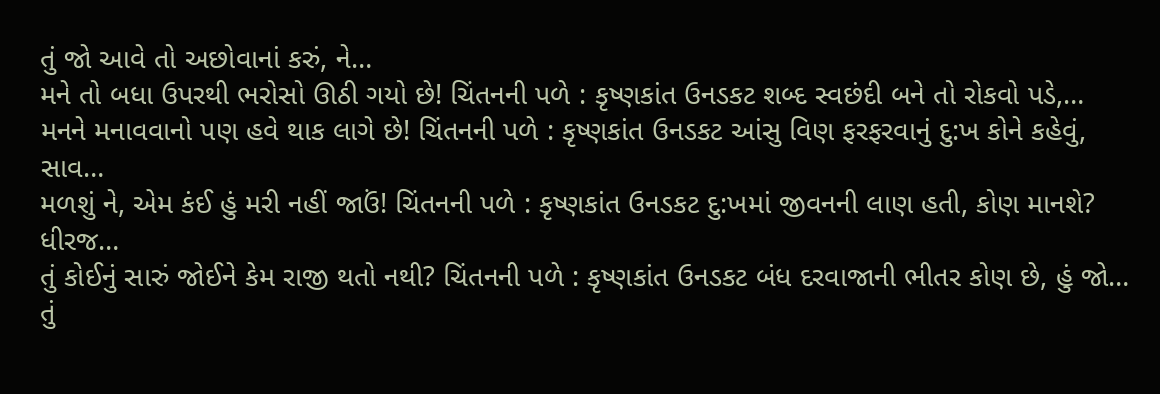તું જો આવે તો અછોવાનાં કરું, ને…
મને તો બધા ઉપરથી ભરોસો ઊઠી ગયો છે! ચિંતનની પળે : કૃષ્ણકાંત ઉનડકટ શબ્દ સ્વછંદી બને તો રોકવો પડે,…
મનને મનાવવાનો પણ હવે થાક લાગે છે! ચિંતનની પળે : કૃષ્ણકાંત ઉનડકટ આંસુ વિણ ફરફરવાનું દુ:ખ કોને કહેવું, સાવ…
મળશું ને, એમ કંઈ હું મરી નહીં જાઉં! ચિંતનની પળે : કૃષ્ણકાંત ઉનડકટ દુ:ખમાં જીવનની લાણ હતી, કોણ માનશે? ધીરજ…
તું કોઈનું સારું જોઈને કેમ રાજી થતો નથી? ચિંતનની પળે : કૃષ્ણકાંત ઉનડકટ બંધ દરવાજાની ભીતર કોણ છે, હું જો…
તું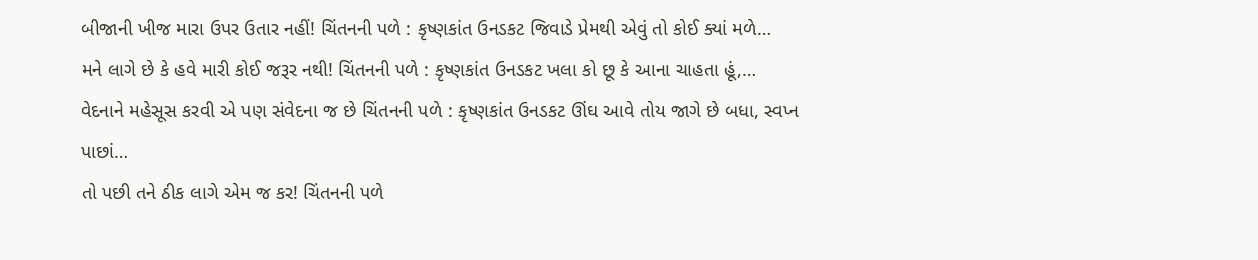બીજાની ખીજ મારા ઉપર ઉતાર નહીં! ચિંતનની પળે : કૃષ્ણકાંત ઉનડકટ જિવાડે પ્રેમથી એવું તો કોઈ ક્યાં મળે…
મને લાગે છે કે હવે મારી કોઈ જરૂર નથી! ચિંતનની પળે : કૃષ્ણકાંત ઉનડકટ ખલા કો છૂ કે આના ચાહતા હૂં,…
વેદનાને મહેસૂસ કરવી એ પણ સંવેદના જ છે ચિંતનની પળે : કૃષ્ણકાંત ઉનડકટ ઊંઘ આવે તોય જાગે છે બધા, સ્વપ્ન પાછાં…
તો પછી તને ઠીક લાગે એમ જ કર! ચિંતનની પળે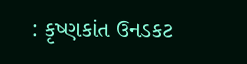: કૃષ્ણકાંત ઉનડકટ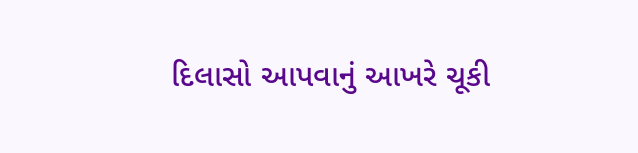દિલાસો આપવાનું આખરે ચૂકી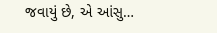જવાયું છે, એ આંસુ…